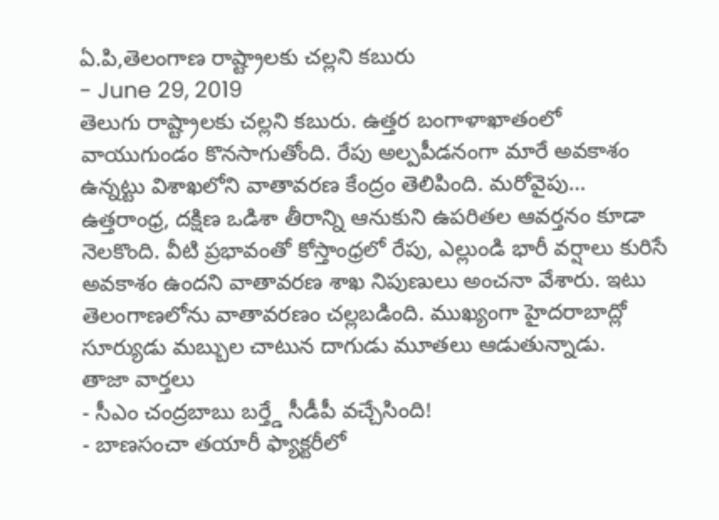ఏ.పి,తెలంగాణ రాష్ట్రాలకు చల్లని కబురు
- June 29, 2019
తెలుగు రాష్ట్రాలకు చల్లని కబురు. ఉత్తర బంగాళాఖాతంలో వాయుగుండం కొనసాగుతోంది. రేపు అల్పపీడనంగా మారే అవకాశం ఉన్నట్టు విశాఖలోని వాతావరణ కేంద్రం తెలిపింది. మరోవైపు… ఉత్తరాంధ్ర, దక్షిణ ఒడిశా తీరాన్ని ఆనుకుని ఉపరితల ఆవర్తనం కూడా నెలకొంది. వీటి ప్రభావంతో కోస్తాంధ్రలో రేపు, ఎల్లుండి భారీ వర్షాలు కురిసే అవకాశం ఉందని వాతావరణ శాఖ నిపుణులు అంచనా వేశారు. ఇటు తెలంగాణలోను వాతావరణం చల్లబడింది. ముఖ్యంగా హైదరాబాద్లో సూర్యుడు మబ్బుల చాటున దాగుడు మూతలు ఆడుతున్నాడు.
తాజా వార్తలు
- సీఎం చంద్రబాబు బర్త్డే సీడీపీ వచ్చేసింది!
- బాణసంచా తయారీ ఫ్యాక్టరీలో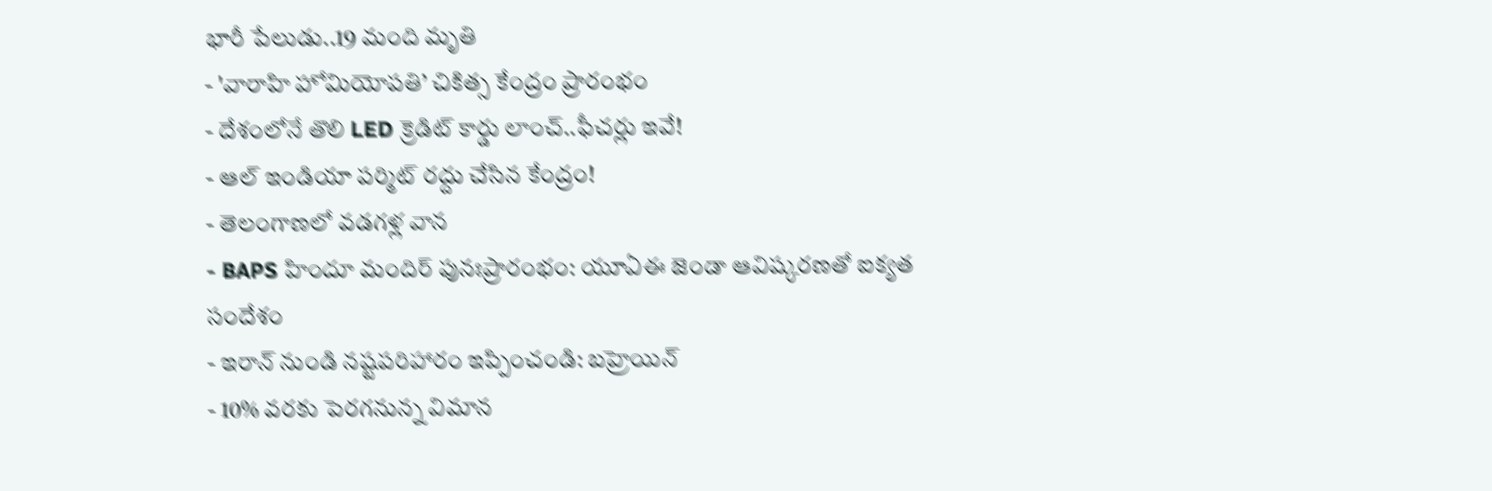భారీ పేలుడు..19 మంది మృతి
- 'వారాహి హోమియోపతి’ చికిత్స కేంద్రం ప్రారంభం
- దేశంలోనే తొలి LED క్రెడిట్ కార్డు లాంచ్..ఫీచర్లు ఇవే!
- ఆల్ ఇండియా పర్మిట్ రద్దు చేసిన కేంద్రం!
- తెలంగాణలో వడగళ్ల వాన
- BAPS హిందూ మందిర్ పునఃప్రారంభం: యూఏఈ జెండా ఆవిష్కరణతో ఐక్యత సందేశం
- ఇరాన్ నుండి నష్టపరిహారం ఇప్పించండి: బహ్రెయిన్
- 10% వరకు పెరగనున్న విమాన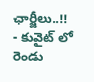ఛార్జీలు..!!
- కువైట్ లో రెండు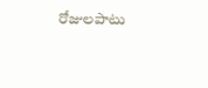రోజులపాటు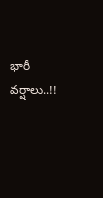భారీ వర్షాలు..!!